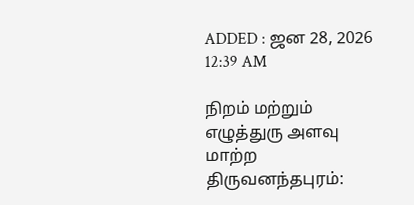ADDED : ஜன 28, 2026 12:39 AM

நிறம் மற்றும் எழுத்துரு அளவு மாற்ற
திருவனந்தபுரம்: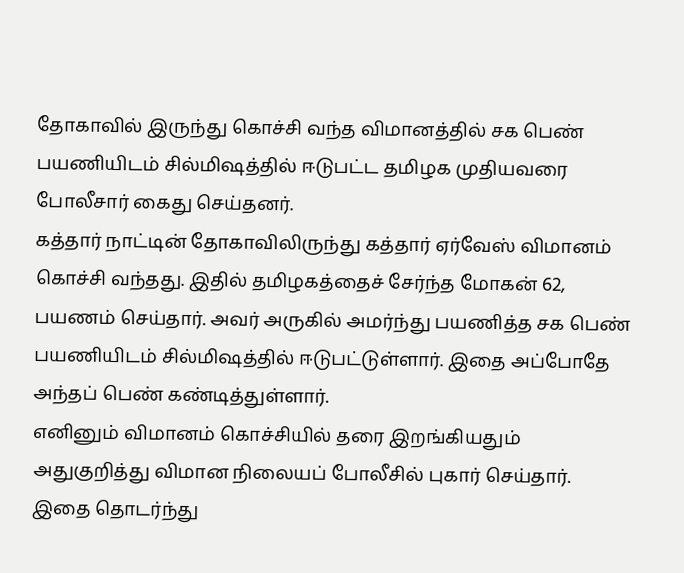தோகாவில் இருந்து கொச்சி வந்த விமானத்தில் சக பெண் பயணியிடம் சில்மிஷத்தில் ஈடுபட்ட தமிழக முதியவரை போலீசார் கைது செய்தனர்.
கத்தார் நாட்டின் தோகாவிலிருந்து கத்தார் ஏர்வேஸ் விமானம் கொச்சி வந்தது. இதில் தமிழகத்தைச் சேர்ந்த மோகன் 62, பயணம் செய்தார். அவர் அருகில் அமர்ந்து பயணித்த சக பெண் பயணியிடம் சில்மிஷத்தில் ஈடுபட்டுள்ளார். இதை அப்போதே அந்தப் பெண் கண்டித்துள்ளார்.
எனினும் விமானம் கொச்சியில் தரை இறங்கியதும் அதுகுறித்து விமான நிலையப் போலீசில் புகார் செய்தார். இதை தொடர்ந்து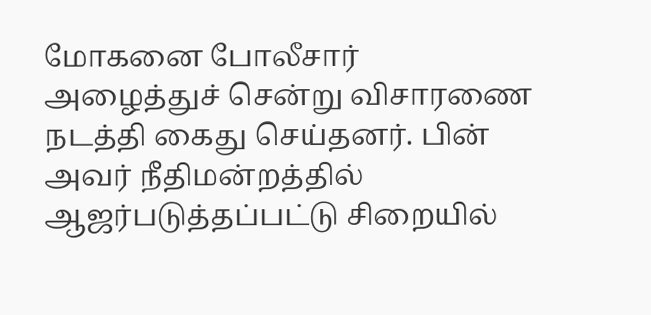மோகனை போலீசார் அழைத்துச் சென்று விசாரணை நடத்தி கைது செய்தனர். பின் அவர் நீதிமன்றத்தில் ஆஜர்படுத்தப்பட்டு சிறையில்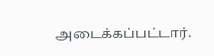அடைக்கப்பட்டார்.